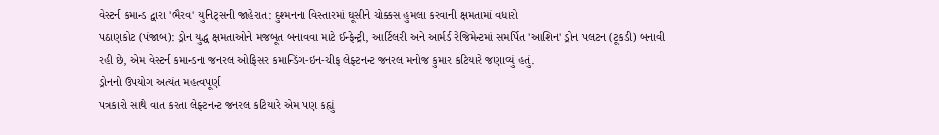વેસ્ટર્ન કમાન્ડ દ્વારા 'ભૈરવ' યુનિટ્સની જાહેરાત: દુશ્મનના વિસ્તારમાં ઘૂસીને ચોક્કસ હુમલા કરવાની ક્ષમતામાં વધારો
પઠાણકોટ (પંજાબ): ડ્રોન યુદ્ધ ક્ષમતાઓને મજબૂત બનાવવા માટે ઈન્ફેન્ટ્રી, આર્ટિલરી અને આર્મર્ડ રેજિમેન્ટમાં સમર્પિત 'આશિન' ડ્રોન પલટન (ટૂકડી) બનાવી રહી છે, એમ વેસ્ટર્ન કમાન્ડના જનરલ ઓફિસર કમાન્ડિંગ-ઇન-ચીફ લેફ્ટનન્ટ જનરલ મનોજ કુમાર કટિયારે જણાવ્યું હતું.
ડ્રોનનો ઉપયોગ અત્યંત મહત્વપૂર્ણ
પત્રકારો સાથે વાત કરતા લેફ્ટનન્ટ જનરલ કટિયારે એમ પણ કહ્યું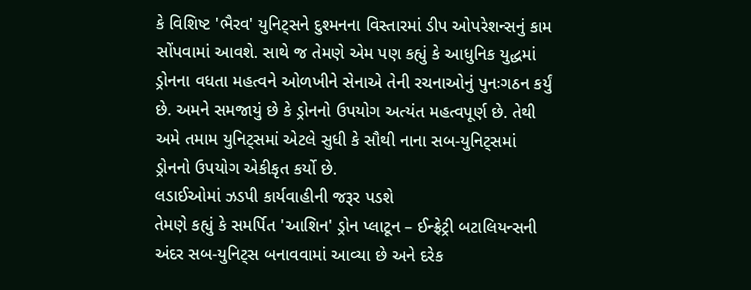કે વિશિષ્ટ 'ભૈરવ' યુનિટ્સને દુશ્મનના વિસ્તારમાં ડીપ ઓપરેશન્સનું કામ સોંપવામાં આવશે. સાથે જ તેમણે એમ પણ કહ્યું કે આધુનિક યુદ્ધમાં ડ્રોનના વધતા મહત્વને ઓળખીને સેનાએ તેની રચનાઓનું પુનઃગઠન કર્યું છે. અમને સમજાયું છે કે ડ્રોનનો ઉપયોગ અત્યંત મહત્વપૂર્ણ છે. તેથી અમે તમામ યુનિટ્સમાં એટલે સુધી કે સૌથી નાના સબ-યુનિટ્સમાં ડ્રોનનો ઉપયોગ એકીકૃત કર્યો છે.
લડાઈઓમાં ઝડપી કાર્યવાહીની જરૂર પડશે
તેમણે કહ્યું કે સમર્પિત 'આશિન' ડ્રોન પ્લાટૂન – ઈન્ફ્રેટ્રી બટાલિયન્સની અંદર સબ-યુનિટ્સ બનાવવામાં આવ્યા છે અને દરેક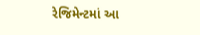રેજિમેન્ટમાં આ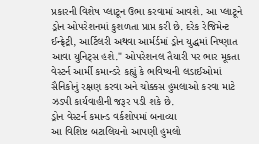પ્રકારની વિશેષ પ્લાટૂન ઉભા કરવામાં આવશે. આ પ્લાટૂને ડ્રોન ઓપરેશનમાં કુશળતા પ્રાપ્ત કરી છે. દરેક રેજિમેન્ટ ઈન્ફ્રેટ્રી, આર્ટિલરી અથવા આર્મર્ડમાં ડ્રોન યુદ્ધમાં નિષ્ણાત આવા યુનિટ્સ હશે." ઓપરેશનલ તૈયારી પર ભાર મૂકતા વેસ્ટર્ન આર્મી કમાન્ડરે કહ્યું કે ભવિષ્યની લડાઈઓમાં સૈનિકોનું રક્ષણ કરવા અને ચોક્કસ હુમલાઓ કરવા માટે ઝડપી કાર્યવાહીની જરૂર પડી શકે છે.
ડ્રોન વેસ્ટર્ન કમાન્ડ વર્કશોપમાં બનાવ્યા
આ વિશિષ્ટ બટાલિયનો આપણી હુમલો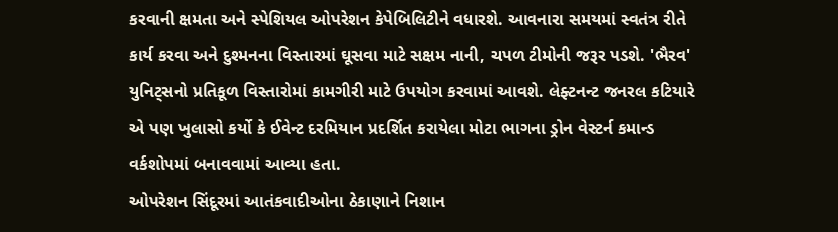કરવાની ક્ષમતા અને સ્પેશિયલ ઓપરેશન કેપેબિલિટીને વધારશે. આવનારા સમયમાં સ્વતંત્ર રીતે કાર્ય કરવા અને દુશ્મનના વિસ્તારમાં ઘૂસવા માટે સક્ષમ નાની, ચપળ ટીમોની જરૂર પડશે. 'ભૈરવ' યુનિટ્સનો પ્રતિકૂળ વિસ્તારોમાં કામગીરી માટે ઉપયોગ કરવામાં આવશે. લેફ્ટનન્ટ જનરલ કટિયારે એ પણ ખુલાસો કર્યો કે ઈવેન્ટ દરમિયાન પ્રદર્શિત કરાયેલા મોટા ભાગના ડ્રોન વેસ્ટર્ન કમાન્ડ વર્કશોપમાં બનાવવામાં આવ્યા હતા.
ઓપરેશન સિંદૂરમાં આતંકવાદીઓના ઠેકાણાને નિશાન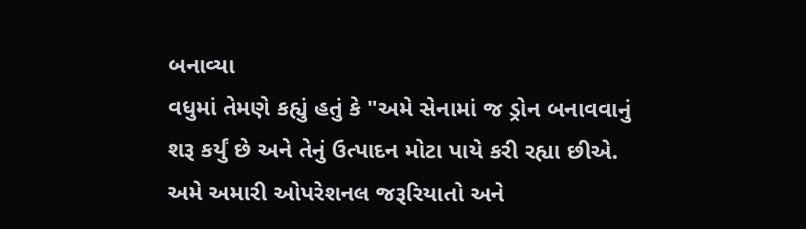બનાવ્યા
વધુમાં તેમણે કહ્યું હતું કે "અમે સેનામાં જ ડ્રોન બનાવવાનું શરૂ કર્યું છે અને તેનું ઉત્પાદન મોટા પાયે કરી રહ્યા છીએ. અમે અમારી ઓપરેશનલ જરૂરિયાતો અને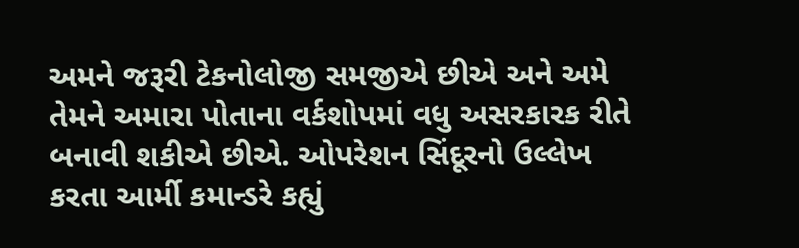અમને જરૂરી ટેકનોલોજી સમજીએ છીએ અને અમે તેમને અમારા પોતાના વર્કશોપમાં વધુ અસરકારક રીતે બનાવી શકીએ છીએ. ઓપરેશન સિંદૂરનો ઉલ્લેખ કરતા આર્મી કમાન્ડરે કહ્યું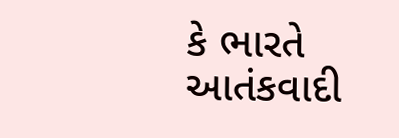કે ભારતે આતંકવાદી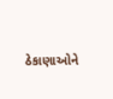ઠેકાણાઓને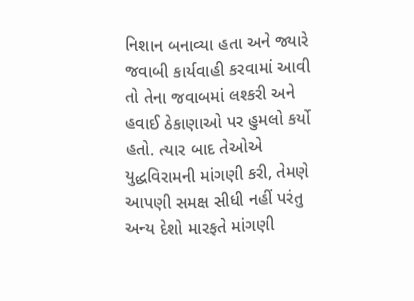નિશાન બનાવ્યા હતા અને જ્યારે જવાબી કાર્યવાહી કરવામાં આવી તો તેના જવાબમાં લશ્કરી અને હવાઈ ઠેકાણાઓ પર હુમલો કર્યો હતો. ત્યાર બાદ તેઓએ યુદ્ધવિરામની માંગણી કરી, તેમણે આપણી સમક્ષ સીધી નહીં પરંતુ અન્ય દેશો મારફતે માંગણી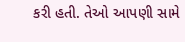કરી હતી. તેઓ આપણી સામે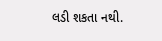લડી શકતા નથી.